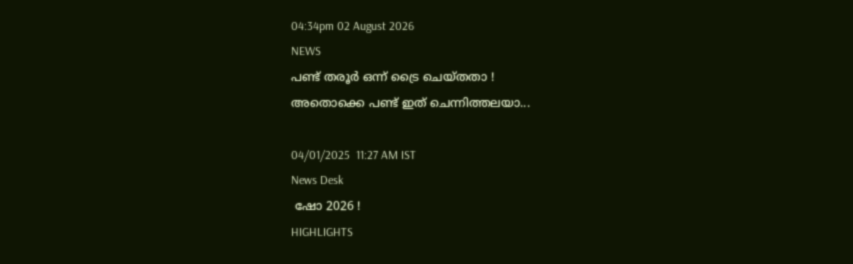04:34pm 02 August 2026
NEWS
പണ്ട് തരൂര്‍ ഒന്ന് ട്രൈ ചെയ്തതാ !
അതൊക്കെ പണ്ട് ഇത് ചെന്നിത്തലയാ...

04/01/2025  11:27 AM IST
News Desk
 ഷോ 2026 !
HIGHLIGHTS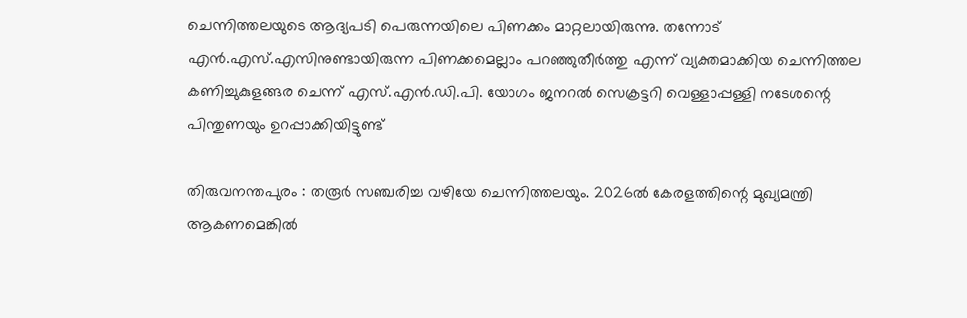ചെന്നിത്തലയുടെ ആദ്യപടി പെരുന്നയിലെ പിണക്കം മാറ്റലായിരുന്നു. തന്നോട് എൻ.എസ്.എസിനുണ്ടായിരുന്ന പിണക്കമെല്ലാം പറഞ്ഞുതീര്‍ത്തു എന്ന് വ്യക്തമാക്കിയ ചെന്നിത്തല കണിച്ചുകുളങ്ങര ചെന്ന് എസ്.എൻ.ഡി.പി. യോഗം ജനറൽ സെക്രട്ടറി വെള്ളാപ്പള്ളി നടേശന്റെ പിന്തുണയും ഉറപ്പാക്കിയിട്ടുണ്ട്

തിരുവനന്തപുരം : തരൂര്‍ സഞ്ചരിച്ച വഴിയേ ചെന്നിത്തലയും. 2026ൽ കേരളത്തിന്റെ മുഖ്യമന്ത്രി ആകണമെങ്കിൽ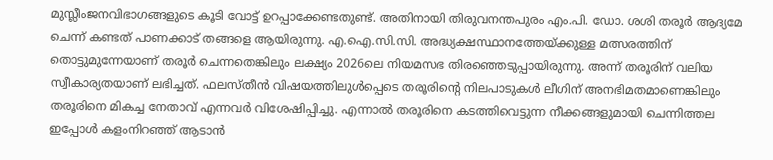മുസ്ലീംജനവിഭാഗങ്ങളുടെ കൂടി വോട്ട് ഉറപ്പാക്കേണ്ടതുണ്ട്. അതിനായി തിരുവനന്തപുരം എം.പി. ഡോ. ശശി തരൂര്‍ ആദ്യമേ ചെന്ന് കണ്ടത് പാണക്കാട് തങ്ങളെ ആയിരുന്നു. എ.ഐ.സി.സി. അദ്ധ്യക്ഷസ്ഥാനത്തേയ്ക്കുള്ള മത്സരത്തിന് തൊട്ടുമുന്നേയാണ് തരൂര്‍ ചെന്നതെങ്കിലും ലക്ഷ്യം 2026ലെ നിയമസഭ തിരഞ്ഞെടുപ്പായിരുന്നു. അന്ന് തരൂരിന് വലിയ സ്വീകാര്യതയാണ് ലഭിച്ചത്. ഫലസ്തീൻ വിഷയത്തിലുൾപ്പെടെ തരൂരിന്റെ നിലപാടുകൾ ലീഗിന് അനഭിമതമാണെങ്കിലും തരൂരിനെ മികച്ച നേതാവ് എന്നവര്‍ വിശേഷിപ്പിച്ചു. എന്നാൽ തരൂരിനെ കടത്തിവെട്ടുന്ന നീക്കങ്ങളുമായി ചെന്നിത്തല ഇപ്പോൾ കളംനിറഞ്ഞ് ആടാൻ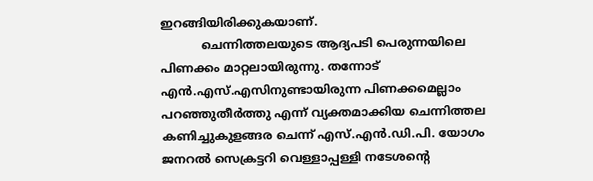ഇറങ്ങിയിരിക്കുകയാണ്.
           ചെന്നിത്തലയുടെ ആദ്യപടി പെരുന്നയിലെ പിണക്കം മാറ്റലായിരുന്നു. തന്നോട് എൻ.എസ്.എസിനുണ്ടായിരുന്ന പിണക്കമെല്ലാം പറഞ്ഞുതീര്‍ത്തു എന്ന് വ്യക്തമാക്കിയ ചെന്നിത്തല കണിച്ചുകുളങ്ങര ചെന്ന് എസ്.എൻ.ഡി.പി. യോഗം ജനറൽ സെക്രട്ടറി വെള്ളാപ്പള്ളി നടേശന്റെ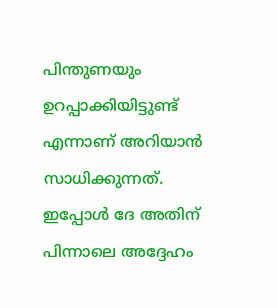പിന്തുണയും ഉറപ്പാക്കിയിട്ടുണ്ട് എന്നാണ് അറിയാൻ സാധിക്കുന്നത്. ഇപ്പോൾ ദേ അതിന് പിന്നാലെ അദ്ദേഹം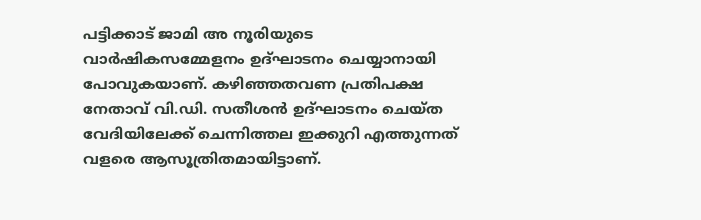പട്ടിക്കാട് ജാമി അ നൂരിയുടെ വാര്‍ഷികസമ്മേളനം ഉദ്ഘാടനം ചെയ്യാനായി പോവുകയാണ്. കഴിഞ്ഞതവണ പ്രതിപക്ഷ നേതാവ് വി.ഡി. സതീശൻ ഉദ്ഘാടനം ചെയ്ത വേദിയിലേക്ക് ചെന്നിത്തല ഇക്കുറി എത്തുന്നത് വളരെ ആസൂത്രിതമായിട്ടാണ്.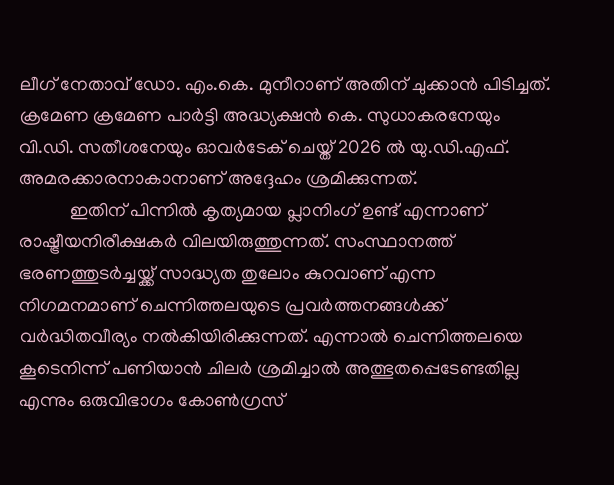ലീഗ് നേതാവ് ഡോ. എം.കെ. മുനീറാണ് അതിന് ചുക്കാൻ പിടിച്ചത്. ക്രമേണ ക്രമേണ പാര്‍ട്ടി അദ്ധ്യക്ഷൻ കെ. സുധാകരനേയും വി.ഡി. സതീശനേയും ഓവര്‍ടേക് ചെയ്ത് 2026 ൽ യു.ഡി.എഫ്. അമരക്കാരനാകാനാണ് അദ്ദേഹം ശ്രമിക്കുന്നത്.
           ഇതിന് പിന്നിൽ കൃത്യമായ പ്ലാനിംഗ് ഉണ്ട് എന്നാണ് രാഷ്ട്രീയനിരീക്ഷകര്‍ വിലയിരുത്തുന്നത്. സംസ്ഥാനത്ത് ഭരണത്തുടര്‍ച്ചയ്ക്ക് സാദ്ധ്യത തുലോം കുറവാണ് എന്ന നിഗമനമാണ് ചെന്നിത്തലയുടെ പ്രവര്‍ത്തനങ്ങൾക്ക് വര്‍ദ്ധിതവീര്യം നൽകിയിരിക്കുന്നത്. എന്നാൽ ചെന്നിത്തലയെ കൂടെനിന്ന് പണിയാൻ ചിലര്‍ ശ്രമിച്ചാൽ അത്ഭുതപ്പെടേണ്ടതില്ല എന്നും ഒരുവിഭാഗം കോൺഗ്രസ്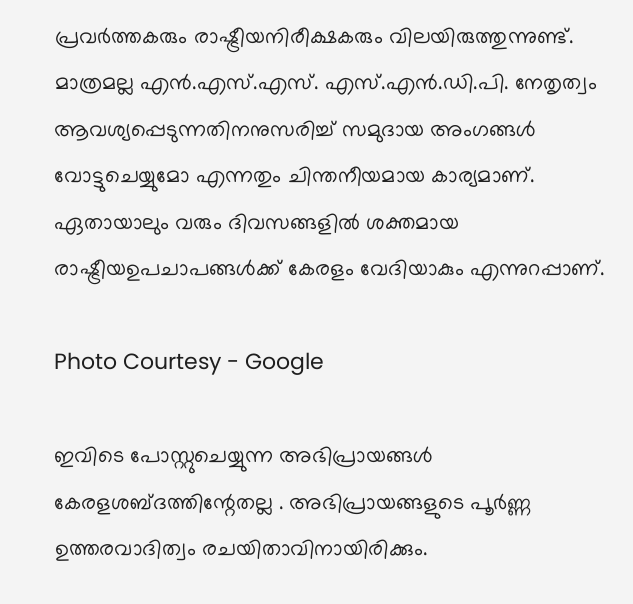പ്രവര്‍ത്തകരും രാഷ്ട്രീയനിരീക്ഷകരും വിലയിരുത്തുന്നുണ്ട്. മാത്രമല്ല എൻ.എസ്.എസ്. എസ്.എൻ.ഡി.പി. നേതൃത്വം ആവശ്യപ്പെടുന്നതിനനുസരിച്ച് സമുദായ അംഗങ്ങൾ വോട്ടുചെയ്യുമോ എന്നതും ചിന്തനീയമായ കാര്യമാണ്. ഏതായാലും വരും ദിവസങ്ങളിൽ ശക്തമായ രാഷ്ട്രീയഉപചാപങ്ങൾക്ക് കേരളം വേദിയാകും എന്നുറപ്പാണ്.

Photo Courtesy - Google

ഇവിടെ പോസ്റ്റുചെയ്യുന്ന അഭിപ്രായങ്ങള്‍ കേരളശബ്‌ദത്തിന്റേതല്ല . അഭിപ്രായങ്ങളുടെ പൂര്‍ണ്ണ ഉത്തരവാദിത്വം രചയിതാവിനായിരിക്കും.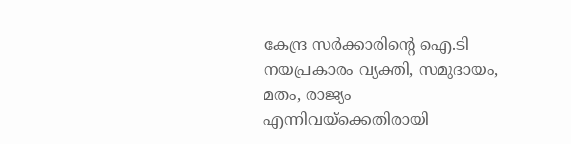കേന്ദ്ര സർക്കാരിന്റെ ഐ.ടി നയപ്രകാരം വ്യക്തി, സമുദായം, മതം, രാജ്യം എന്നിവയ്ക്കെതിരായി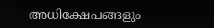അധിക്ഷേപങ്ങളും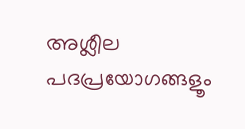അശ്ലീല പദപ്രയോഗങ്ങളൂം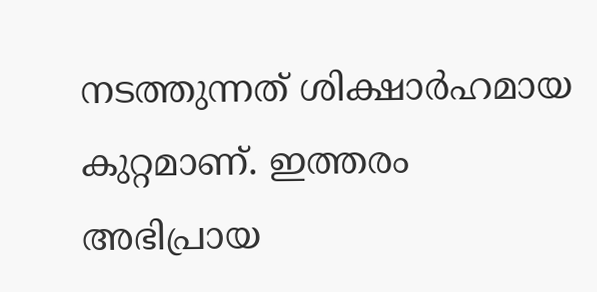നടത്തുന്നത് ശിക്ഷാര്‍ഹമായ കുറ്റമാണ്. ഇത്തരം അഭിപ്രായ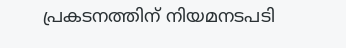പ്രകടനത്തിന് നിയമനടപടി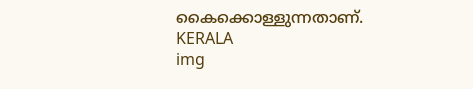കൈക്കൊള്ളുന്നതാണ്.
KERALA
img